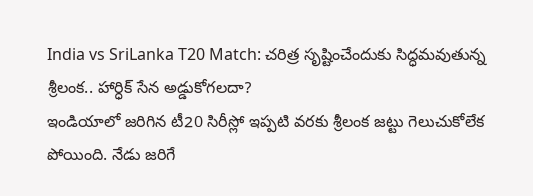India vs SriLanka T20 Match: చరిత్ర సృష్టించేందుకు సిద్ధమవుతున్న శ్రీలంక.. హార్ధిక్ సేన అడ్డుకోగలదా?
ఇండియాలో జరిగిన టీ20 సిరీస్లో ఇప్పటి వరకు శ్రీలంక జట్టు గెలుచుకోలేక పోయింది. నేడు జరిగే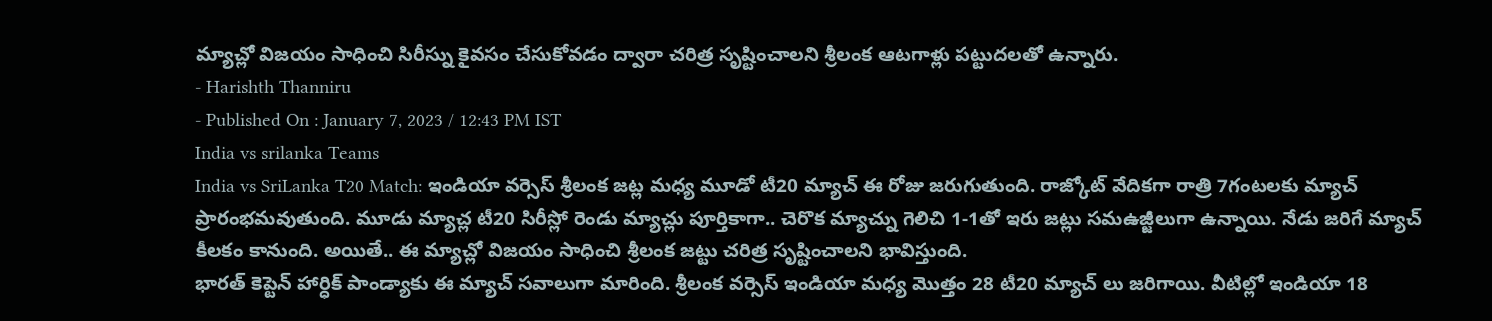మ్యాచ్లో విజయం సాధించి సిరీస్ను కైవసం చేసుకోవడం ద్వారా చరిత్ర సృష్టించాలని శ్రీలంక ఆటగాళ్లు పట్టుదలతో ఉన్నారు.
- Harishth Thanniru
- Published On : January 7, 2023 / 12:43 PM IST
India vs srilanka Teams
India vs SriLanka T20 Match: ఇండియా వర్సెస్ శ్రీలంక జట్ల మధ్య మూడో టీ20 మ్యాచ్ ఈ రోజు జరుగుతుంది. రాజ్కోట్ వేదికగా రాత్రి 7గంటలకు మ్యాచ్ ప్రారంభమవుతుంది. మూడు మ్యాచ్ల టీ20 సిరీస్లో రెండు మ్యాచ్లు పూర్తికాగా.. చెరొక మ్యాచ్ను గెలిచి 1-1తో ఇరు జట్లు సమఉజ్జీలుగా ఉన్నాయి. నేడు జరిగే మ్యాచ్ కీలకం కానుంది. అయితే.. ఈ మ్యాచ్లో విజయం సాధించి శ్రీలంక జట్టు చరిత్ర సృష్టించాలని భావిస్తుంది.
భారత్ కెప్టెన్ హార్ధిక్ పాండ్యాకు ఈ మ్యాచ్ సవాలుగా మారింది. శ్రీలంక వర్సెస్ ఇండియా మధ్య మొత్తం 28 టీ20 మ్యాచ్ లు జరిగాయి. వీటిల్లో ఇండియా 18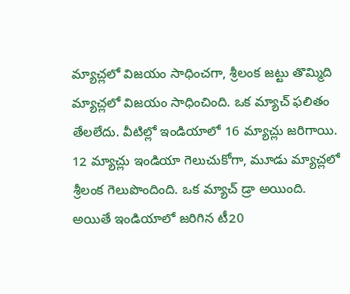మ్యాచ్లలో విజయం సాధించగా, శ్రీలంక జట్టు తొమ్మిది మ్యాచ్లలో విజయం సాధించింది. ఒక మ్యాచ్ ఫలితం తేలలేదు. వీటిల్లో ఇండియాలో 16 మ్యాచ్లు జరిగాయి. 12 మ్యాచ్లు ఇండియా గెలుచుకోగా, మూడు మ్యాచ్లలో శ్రీలంక గెలుపొందింది. ఒక మ్యాచ్ డ్రా అయింది. అయితే ఇండియాలో జరిగిన టీ20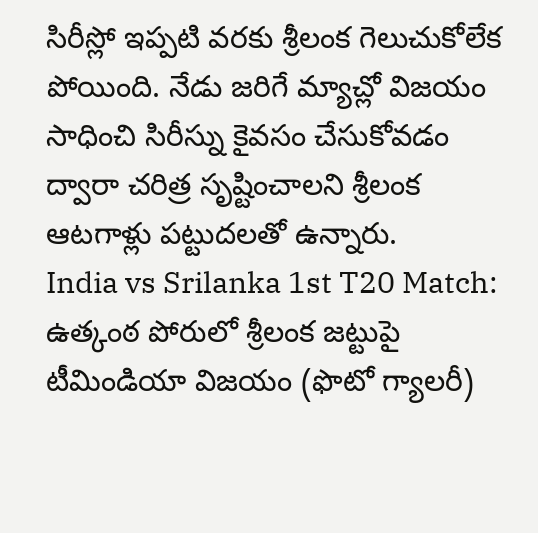సిరీస్లో ఇప్పటి వరకు శ్రీలంక గెలుచుకోలేక పోయింది. నేడు జరిగే మ్యాచ్లో విజయం సాధించి సిరీస్ను కైవసం చేసుకోవడం ద్వారా చరిత్ర సృష్టించాలని శ్రీలంక ఆటగాళ్లు పట్టుదలతో ఉన్నారు.
India vs Srilanka 1st T20 Match: ఉత్కంఠ పోరులో శ్రీలంక జట్టుపై టీమిండియా విజయం (ఫొటో గ్యాలరీ)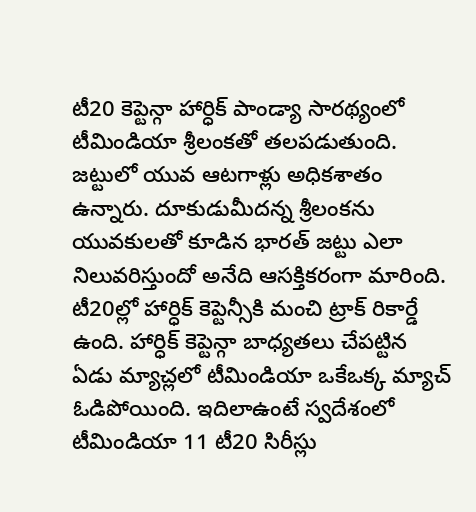టీ20 కెప్టెన్గా హార్ధిక్ పాండ్యా సారథ్యంలో టీమిండియా శ్రీలంకతో తలపడుతుంది. జట్టులో యువ ఆటగాళ్లు అధికశాతం ఉన్నారు. దూకుడుమీదన్న శ్రీలంకను యువకులతో కూడిన భారత్ జట్టు ఎలా నిలువరిస్తుందో అనేది ఆసక్తికరంగా మారింది. టీ20ల్లో హార్ధిక్ కెప్టెన్సీకి మంచి ట్రాక్ రికార్డే ఉంది. హార్ధిక్ కెప్టెన్గా బాధ్యతలు చేపట్టిన ఏడు మ్యాచ్లలో టీమిండియా ఒకేఒక్క మ్యాచ్ ఓడిపోయింది. ఇదిలాఉంటే స్వదేశంలో టీమిండియా 11 టీ20 సిరీస్లు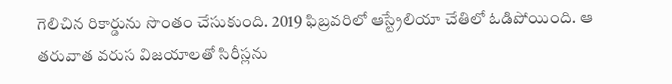గెలిచిన రికార్డును సొంతం చేసుకుంది. 2019 ఫిబ్రవరిలో ఆస్ట్రేలియా చేతిలో ఓడిపోయింది. ఆ తరువాత వరుస విజయాలతో సిరీస్లను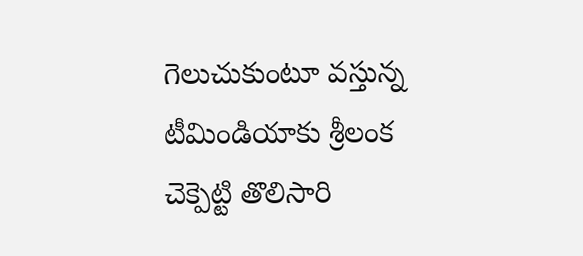గెలుచుకుంటూ వస్తున్న టీమిండియాకు శ్రీలంక చెక్పెట్టి తొలిసారి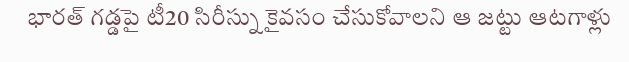భారత్ గడ్డపై టీ20 సిరీస్ను కైవసం చేసుకోవాలని ఆ జట్టు ఆటగాళ్లు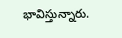భావిస్తున్నారు.